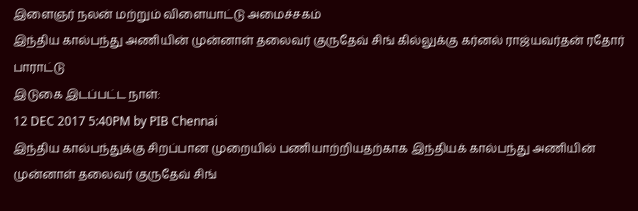இளைஞர் நலன் மற்றும் விளையாட்டு அமைச்சகம்
இந்திய கால்பந்து அணியின் முன்னாள் தலைவர் குருதேவ் சிங் கில்லுக்கு கர்னல் ராஜ்யவர்தன் ரதோர் பாராட்டு
இடுகை இடப்பட்ட நாள்:
12 DEC 2017 5:40PM by PIB Chennai
இந்திய கால்பந்துக்கு சிறப்பான முறையில் பணியாற்றியதற்காக இந்தியக் கால்பந்து அணியின் முன்னாள் தலைவர் குருதேவ் சிங்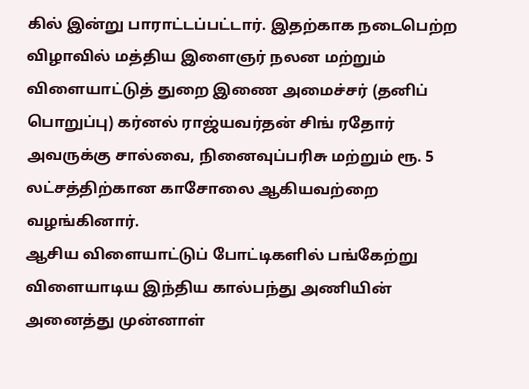கில் இன்று பாராட்டப்பட்டார். இதற்காக நடைபெற்ற விழாவில் மத்திய இளைஞர் நலன மற்றும் விளையாட்டுத் துறை இணை அமைச்சர் (தனிப் பொறுப்பு) கர்னல் ராஜ்யவர்தன் சிங் ரதோர் அவருக்கு சால்வை, நினைவுப்பரிசு மற்றும் ரூ. 5 லட்சத்திற்கான காசோலை ஆகியவற்றை வழங்கினார்.
ஆசிய விளையாட்டுப் போட்டிகளில் பங்கேற்று விளையாடிய இந்திய கால்பந்து அணியின் அனைத்து முன்னாள்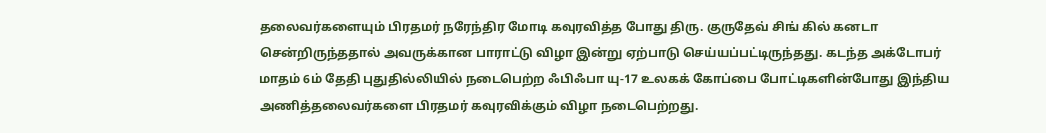தலைவர்களையும் பிரதமர் நரேந்திர மோடி கவுரவித்த போது திரு. குருதேவ் சிங் கில் கனடா சென்றிருந்ததால் அவருக்கான பாராட்டு விழா இன்று ஏற்பாடு செய்யப்பட்டிருந்தது. கடந்த அக்டோபர் மாதம் 6ம் தேதி புதுதில்லியில் நடைபெற்ற ஃபிஃபா யு-17 உலகக் கோப்பை போட்டிகளின்போது இந்திய அணித்தலைவர்களை பிரதமர் கவுரவிக்கும் விழா நடைபெற்றது.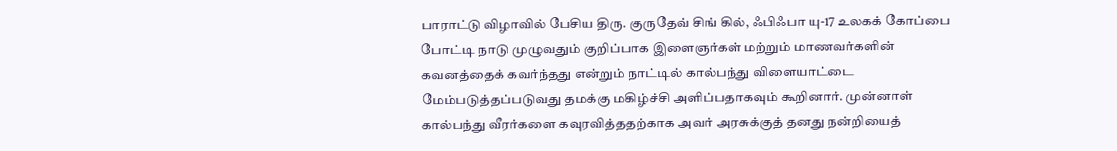பாராட்டு விழாவில் பேசிய திரு. குருதேவ் சிங் கில், ஃபிஃபா யு-17 உலகக் கோப்பை போட்டி நாடு முழுவதும் குறிப்பாக இளைஞர்கள் மற்றும் மாணவர்களின் கவனத்தைக் கவர்ந்தது என்றும் நாட்டில் கால்பந்து விளையாட்டை மேம்படுத்தப்படுவது தமக்கு மகிழ்ச்சி அளிப்பதாகவும் கூறினார். முன்னாள் கால்பந்து வீரர்களை கவுரவித்ததற்காக அவர் அரசுக்குத் தனது நன்றியைத்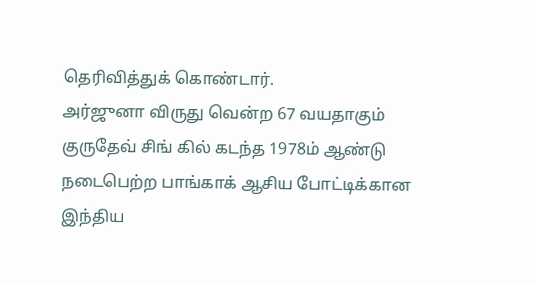தெரிவித்துக் கொண்டார்.
அர்ஜுனா விருது வென்ற 67 வயதாகும் குருதேவ் சிங் கில் கடந்த 1978ம் ஆண்டு நடைபெற்ற பாங்காக் ஆசிய போட்டிக்கான இந்திய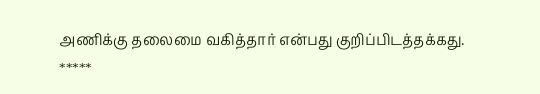அணிக்கு தலைமை வகித்தார் என்பது குறிப்பிடத்தக்கது.
*****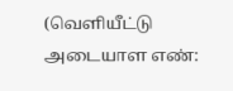(வெளியீட்டு அடையாள எண்: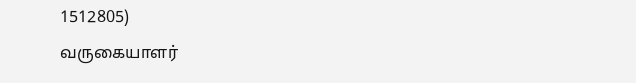1512805)
வருகையாளர்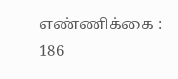எண்ணிக்கை : 186